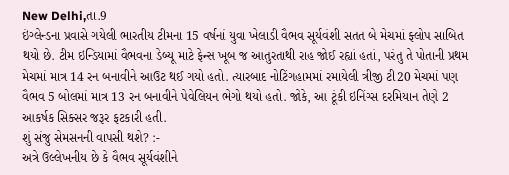New Delhi,તા.9
ઇંગ્લેન્ડના પ્રવાસે ગયેલી ભારતીય ટીમના 15 વર્ષનાં યુવા ખેલાડી વૈભવ સૂર્યવંશી સતત બે મેચમાં ફ્લોપ સાબિત થયો છે. ટીમ ઇન્ડિયામાં વૈભવના ડેબ્યૂ માટે ફેન્સ ખૂબ જ આતુરતાથી રાહ જોઈ રહ્યાં હતાં, પરંતુ તે પોતાની પ્રથમ મેચમાં માત્ર 14 રન બનાવીને આઉટ થઈ ગયો હતો. ત્યારબાદ નોટિંગહામમાં રમાયેલી ત્રીજી ટી20 મેચમાં પણ વૈભવ 5 બોલમાં માત્ર 13 રન બનાવીને પેવેલિયન ભેગો થયો હતો. જોકે, આ ટૂંકી ઇનિંગ્સ દરમિયાન તેણે 2 આકર્ષક સિક્સર જરૂર ફટકારી હતી.
શું સંજુ સેમસનની વાપસી થશે? :-
અત્રે ઉલ્લેખનીય છે કે વૈભવ સૂર્યવંશીને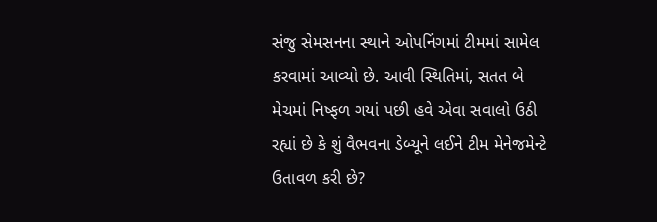સંજુ સેમસનના સ્થાને ઓપનિંગમાં ટીમમાં સામેલ કરવામાં આવ્યો છે. આવી સ્થિતિમાં, સતત બે મેચમાં નિષ્ફળ ગયાં પછી હવે એવા સવાલો ઉઠી રહ્યાં છે કે શું વૈભવના ડેબ્યૂને લઈને ટીમ મેનેજમેન્ટે ઉતાવળ કરી છે?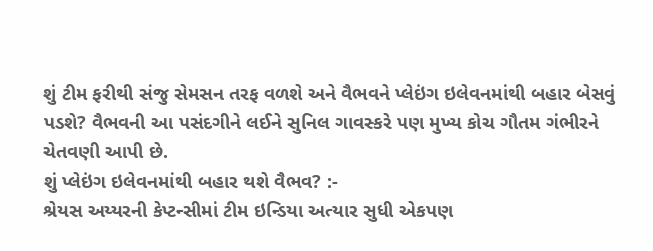શું ટીમ ફરીથી સંજુ સેમસન તરફ વળશે અને વૈભવને પ્લેઇંગ ઇલેવનમાંથી બહાર બેસવું પડશે? વૈભવની આ પસંદગીને લઈને સુનિલ ગાવસ્કરે પણ મુખ્ય કોચ ગૌતમ ગંભીરને ચેતવણી આપી છે.
શું પ્લેઇંગ ઇલેવનમાંથી બહાર થશે વૈભવ? :-
શ્રેયસ અય્યરની કેપ્ટન્સીમાં ટીમ ઇન્ડિયા અત્યાર સુધી એકપણ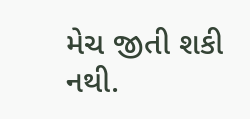મેચ જીતી શકી નથી.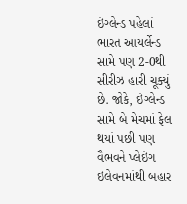ઇંગ્લેન્ડ પહેલાં ભારત આયર્લેન્ડ સામે પણ 2-0થી સીરીઝ હારી ચૂક્યું છે. જોકે, ઇંગ્લેન્ડ સામે બે મેચમાં ફેલ થયાં પછી પણ વૈભવને પ્લેઇંગ ઇલેવનમાંથી બહાર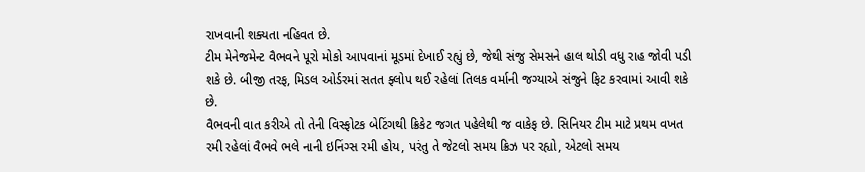રાખવાની શક્યતા નહિવત છે.
ટીમ મેનેજમેન્ટ વૈભવને પૂરો મોકો આપવાનાં મૂડમાં દેખાઈ રહ્યું છે, જેથી સંજુ સેમસને હાલ થોડી વધુ રાહ જોવી પડી શકે છે. બીજી તરફ, મિડલ ઓર્ડરમાં સતત ફ્લોપ થઈ રહેલાં તિલક વર્માની જગ્યાએ સંજુને ફિટ કરવામાં આવી શકે છે.
વૈભવની વાત કરીએ તો તેની વિસ્ફોટક બેટિંગથી ક્રિકેટ જગત પહેલેથી જ વાકેફ છે. સિનિયર ટીમ માટે પ્રથમ વખત રમી રહેલાં વૈભવે ભલે નાની ઇનિંગ્સ રમી હોય, પરંતુ તે જેટલો સમય ક્રિઝ પર રહ્યો, એટલો સમય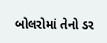બોલરોમાં તેનો ડર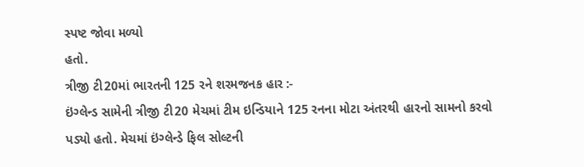સ્પષ્ટ જોવા મળ્યો
હતો.
ત્રીજી ટી20માં ભારતની 125 રને શરમજનક હાર :-
ઇંગ્લેન્ડ સામેની ત્રીજી ટી20 મેચમાં ટીમ ઇન્ડિયાને 125 રનના મોટા અંતરથી હારનો સામનો કરવો પડ્યો હતો. મેચમાં ઇંગ્લેન્ડે ફિલ સોલ્ટની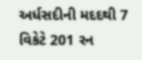અર્ધસદીની મદદથી 7 વિકેટે 201 રન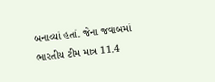બનાવ્યાં હતાં. જેના જવાબમાં ભારતીય ટીમ માત્ર 11.4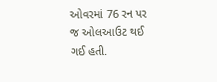ઓવરમાં 76 રન પર જ ઓલઆઉટ થઈ ગઈ હતી.